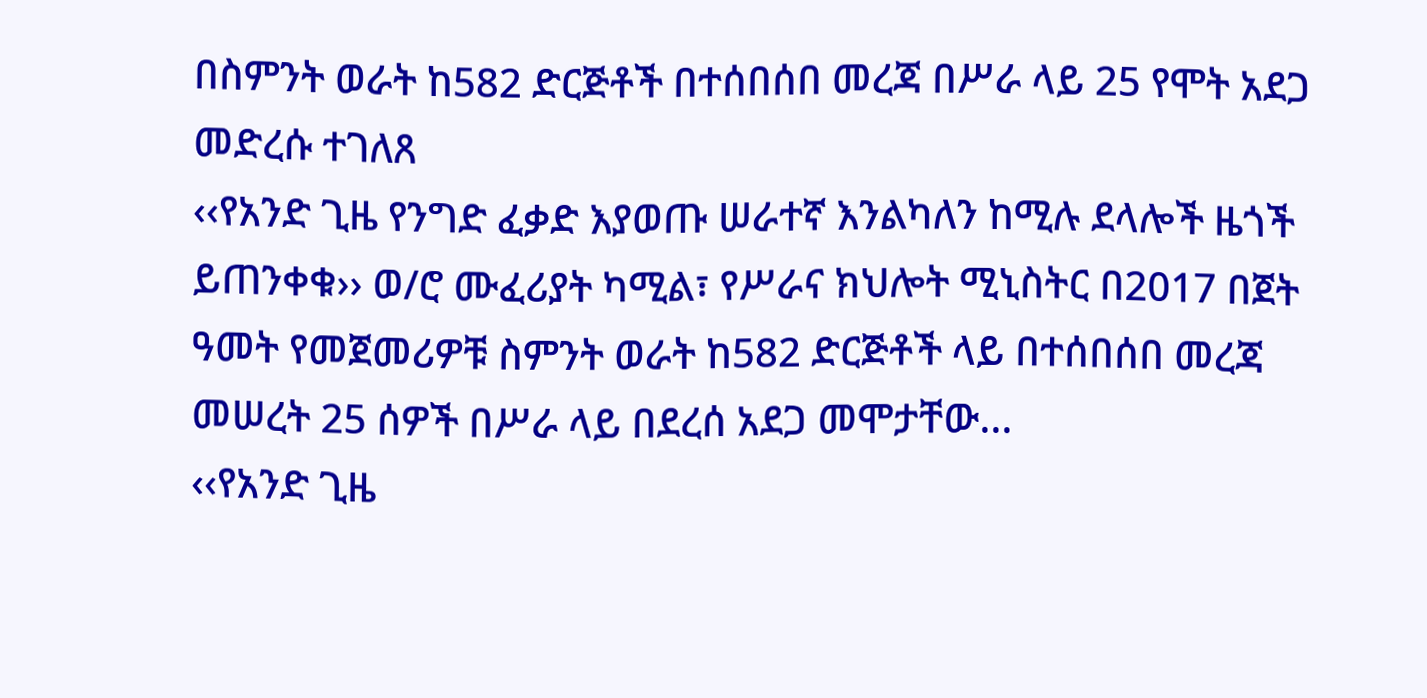በስምንት ወራት ከ582 ድርጅቶች በተሰበሰበ መረጃ በሥራ ላይ 25 የሞት አደጋ መድረሱ ተገለጸ
‹‹የአንድ ጊዜ የንግድ ፈቃድ እያወጡ ሠራተኛ እንልካለን ከሚሉ ደላሎች ዜጎች ይጠንቀቁ›› ወ/ሮ ሙፈሪያት ካሚል፣ የሥራና ክህሎት ሚኒስትር በ2017 በጀት ዓመት የመጀመሪዎቹ ስምንት ወራት ከ582 ድርጅቶች ላይ በተሰበሰበ መረጃ መሠረት 25 ሰዎች በሥራ ላይ በደረሰ አደጋ መሞታቸው...
‹‹የአንድ ጊዜ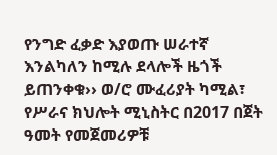የንግድ ፈቃድ እያወጡ ሠራተኛ እንልካለን ከሚሉ ደላሎች ዜጎች ይጠንቀቁ›› ወ/ሮ ሙፈሪያት ካሚል፣ የሥራና ክህሎት ሚኒስትር በ2017 በጀት ዓመት የመጀመሪዎቹ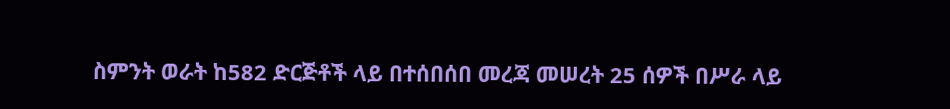ስምንት ወራት ከ582 ድርጅቶች ላይ በተሰበሰበ መረጃ መሠረት 25 ሰዎች በሥራ ላይ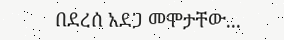በደረሰ አደጋ መሞታቸው...